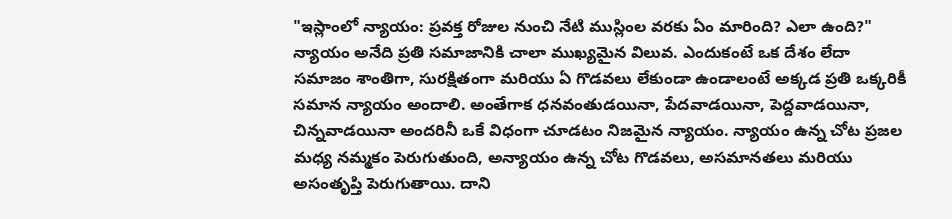"ఇస్లాంలో న్యాయం: ప్రవక్త రోజుల నుంచి నేటి ముస్లింల వరకు ఏం మారింది? ఎలా ఉంది?"
న్యాయం అనేది ప్రతి సమాజానికి చాలా ముఖ్యమైన విలువ. ఎందుకంటే ఒక దేశం లేదా సమాజం శాంతిగా, సురక్షితంగా మరియు ఏ గొడవలు లేకుండా ఉండాలంటే అక్కడ ప్రతి ఒక్కరికీ సమాన న్యాయం అందాలి. అంతేగాక ధనవంతుడయినా, పేదవాడయినా, పెద్దవాడయినా, చిన్నవాడయినా అందరినీ ఒకే విధంగా చూడటం నిజమైన న్యాయం. న్యాయం ఉన్న చోట ప్రజల మధ్య నమ్మకం పెరుగుతుంది, అన్యాయం ఉన్న చోట గొడవలు, అసమానతలు మరియు అసంతృప్తి పెరుగుతాయి. దాని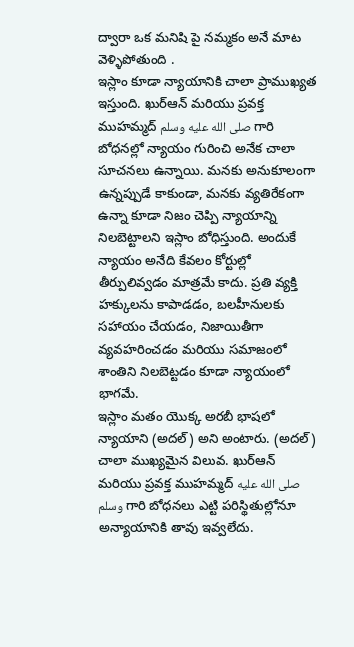ద్వారా ఒక మనిషి పై నమ్మకం అనే మాట వెళ్ళిపోతుంది .
ఇస్లాం కూడా న్యాయానికి చాలా ప్రాముఖ్యత ఇస్తుంది. ఖుర్ఆన్ మరియు ప్రవక్త ముహమ్మద్ صلى الله عليه وسلم గారి బోధనల్లో న్యాయం గురించి అనేక చాలా సూచనలు ఉన్నాయి. మనకు అనుకూలంగా ఉన్నప్పుడే కాకుండా, మనకు వ్యతిరేకంగా ఉన్నా కూడా నిజం చెప్పి న్యాయాన్ని నిలబెట్టాలని ఇస్లాం బోధిస్తుంది. అందుకే న్యాయం అనేది కేవలం కోర్టుల్లో తీర్పులివ్వడం మాత్రమే కాదు. ప్రతి వ్యక్తి హక్కులను కాపాడడం, బలహీనులకు సహాయం చేయడం, నిజాయితీగా వ్యవహరించడం మరియు సమాజంలో శాంతిని నిలబెట్టడం కూడా న్యాయంలో భాగమే.
ఇస్లాం మతం యొక్క అరబీ భాషలో న్యాయాని (అదల్) అని అంటారు. (అదల్) చాలా ముఖ్యమైన విలువ. ఖుర్ఆన్ మరియు ప్రవక్త ముహమ్మద్ صلى الله عليه وسلم గారి బోధనలు ఎట్టి పరిస్థితుల్లోనూ అన్యాయానికి తావు ఇవ్వలేదు.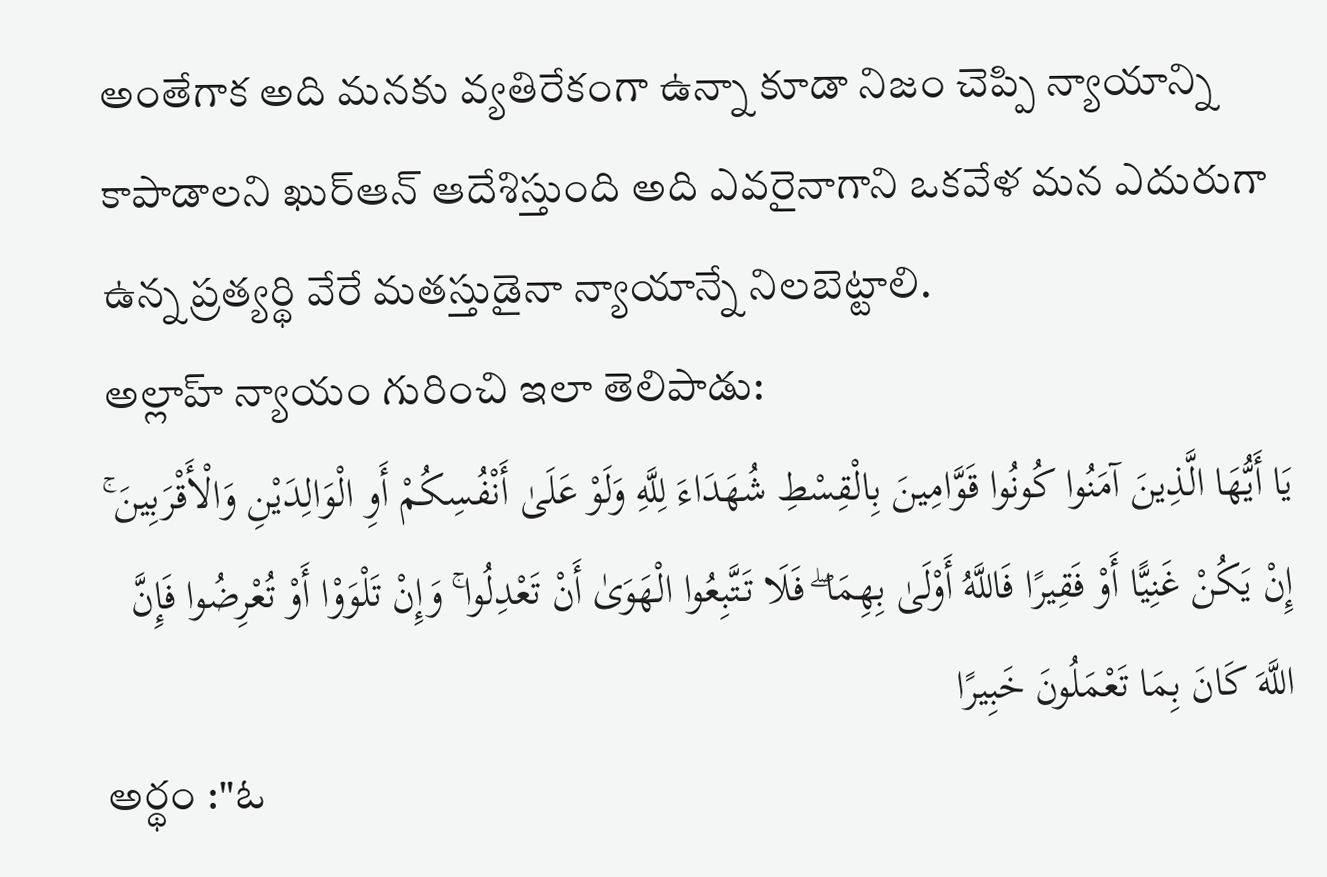అంతేగాక అది మనకు వ్యతిరేకంగా ఉన్నా కూడా నిజం చెప్పి న్యాయాన్ని కాపాడాలని ఖుర్ఆన్ ఆదేశిస్తుంది అది ఎవరైనాగాని ఒకవేళ మన ఎదురుగా ఉన్న ప్రత్యర్థి వేరే మతస్తుడైనా న్యాయాన్నే నిలబెట్టాలి.
అల్లాహ్ న్యాయం గురించి ఇలా తెలిపాడు:
يَا أَيُّهَا الَّذِينَ آمَنُوا كُونُوا قَوَّامِينَ بِالْقِسْطِ شُهَدَاءَ لِلَّهِ وَلَوْ عَلَىٰ أَنْفُسِكُمْ أَوِ الْوَالِدَيْنِ وَالْأَقْرَبِينَ ۚ إِنْ يَكُنْ غَنِيًّا أَوْ فَقِيرًا فَاللَّهُ أَوْلَىٰ بِهِمَا ۖ فَلَا تَتَّبِعُوا الْهَوَىٰ أَنْ تَعْدِلُوا ۚ وَإِنْ تَلْوَوْا أَوْ تُعْرِضُوا فَإِنَّ اللَّهَ كَانَ بِمَا تَعْمَلُونَ خَبِيرًا
అర్థం :"ఓ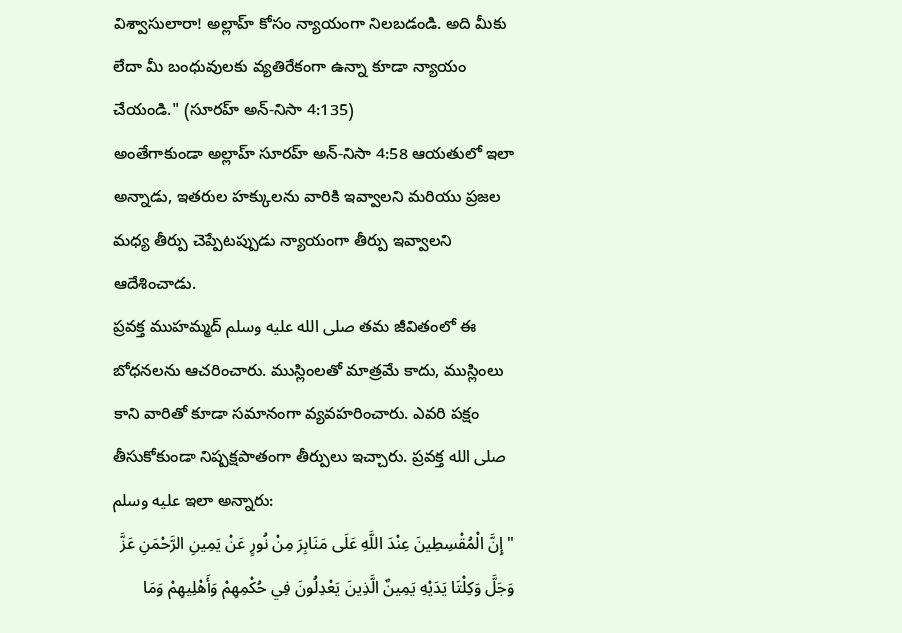విశ్వాసులారా! అల్లాహ్ కోసం న్యాయంగా నిలబడండి. అది మీకు లేదా మీ బంధువులకు వ్యతిరేకంగా ఉన్నా కూడా న్యాయం చేయండి." (సూరహ్ అన్-నిసా 4:135)
అంతేగాకుండా అల్లాహ్ సూరహ్ అన్-నిసా 4:58 ఆయతులో ఇలా అన్నాడు, ఇతరుల హక్కులను వారికి ఇవ్వాలని మరియు ప్రజల మధ్య తీర్పు చెప్పేటప్పుడు న్యాయంగా తీర్పు ఇవ్వాలని ఆదేశించాడు.
ప్రవక్త ముహమ్మద్ صلى الله عليه وسلم తమ జీవితంలో ఈ బోధనలను ఆచరించారు. ముస్లింలతో మాత్రమే కాదు, ముస్లింలు కాని వారితో కూడా సమానంగా వ్యవహరించారు. ఎవరి పక్షం తీసుకోకుండా నిష్పక్షపాతంగా తీర్పులు ఇచ్చారు. ప్రవక్త صلى الله عليه وسلم ఇలా అన్నారు:
"إِنَّ الْمُقْسِطِينَ عِنْدَ اللَّهِ عَلَى مَنَابِرَ مِنْ نُورٍ عَنْ يَمِينِ الرَّحْمَنِ عَزَّ وَجَلَّ وَكِلْتَا يَدَيْهِ يَمِينٌ الَّذِينَ يَعْدِلُونَ فِي حُكْمِهِمْ وَأَهْلِيهِمْ وَمَا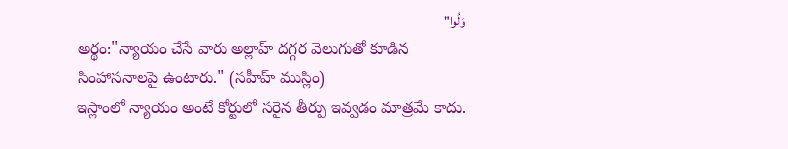وَلُوا"
అర్థం:"న్యాయం చేసే వారు అల్లాహ్ దగ్గర వెలుగుతో కూడిన సింహాసనాలపై ఉంటారు." (సహీహ్ ముస్లిం)
ఇస్లాంలో న్యాయం అంటే కోర్టులో సరైన తీర్పు ఇవ్వడం మాత్రమే కాదు.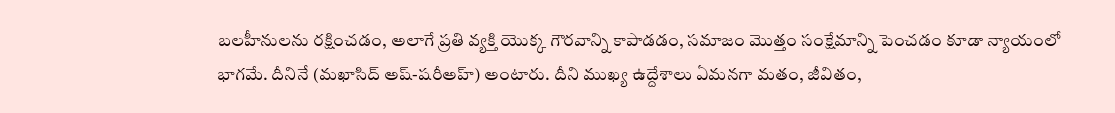బలహీనులను రక్షించడం, అలాగే ప్రతి వ్యక్తి యొక్క గౌరవాన్ని కాపాడడం, సమాజం మొత్తం సంక్షేమాన్ని పెంచడం కూడా న్యాయంలో భాగమే. దీనినే (మఖాసిద్ అష్-షరీఅహ్) అంటారు. దీని ముఖ్య ఉద్దేశాలు ఏమనగా మతం, జీవితం,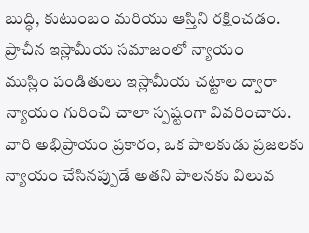బుద్ధి, కుటుంబం మరియు ఆస్తిని రక్షించడం.
ప్రాచీన ఇస్లామీయ సమాజంలో న్యాయం
ముస్లిం పండితులు ఇస్లామీయ చట్టాల ద్వారా న్యాయం గురించి చాలా స్పష్టంగా వివరించారు. వారి అభిప్రాయం ప్రకారం, ఒక పాలకుడు ప్రజలకు న్యాయం చేసినప్పుడే అతని పాలనకు విలువ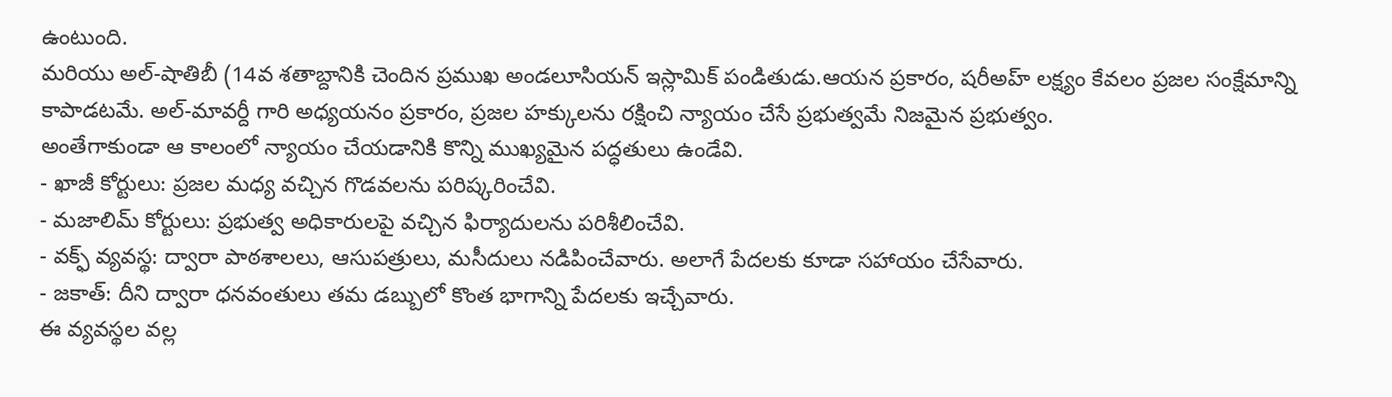ఉంటుంది.
మరియు అల్-షాతిబీ (14వ శతాబ్దానికి చెందిన ప్రముఖ అండలూసియన్ ఇస్లామిక్ పండితుడు.ఆయన ప్రకారం, షరీఅహ్ లక్ష్యం కేవలం ప్రజల సంక్షేమాన్ని కాపాడటమే. అల్-మావర్దీ గారి అధ్యయనం ప్రకారం, ప్రజల హక్కులను రక్షించి న్యాయం చేసే ప్రభుత్వమే నిజమైన ప్రభుత్వం.
అంతేగాకుండా ఆ కాలంలో న్యాయం చేయడానికి కొన్ని ముఖ్యమైన పద్ధతులు ఉండేవి.
- ఖాజీ కోర్టులు: ప్రజల మధ్య వచ్చిన గొడవలను పరిష్కరించేవి.
- మజాలిమ్ కోర్టులు: ప్రభుత్వ అధికారులపై వచ్చిన ఫిర్యాదులను పరిశీలించేవి.
- వక్ఫ్ వ్యవస్థ: ద్వారా పాఠశాలలు, ఆసుపత్రులు, మసీదులు నడిపించేవారు. అలాగే పేదలకు కూడా సహాయం చేసేవారు.
- జకాత్: దీని ద్వారా ధనవంతులు తమ డబ్బులో కొంత భాగాన్ని పేదలకు ఇచ్చేవారు.
ఈ వ్యవస్థల వల్ల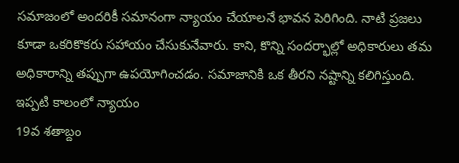సమాజంలో అందరికీ సమానంగా న్యాయం చేయాలనే భావన పెరిగింది. నాటి ప్రజలు కూడా ఒకరికొకరు సహాయం చేసుకునేవారు. కాని, కొన్ని సందర్భాల్లో అధికారులు తమ అధికారాన్ని తప్పుగా ఉపయోగించడం. సమాజానికి ఒక తీరని నష్టాన్ని కలిగిస్తుంది.
ఇప్పటి కాలంలో న్యాయం
19వ శతాబ్దం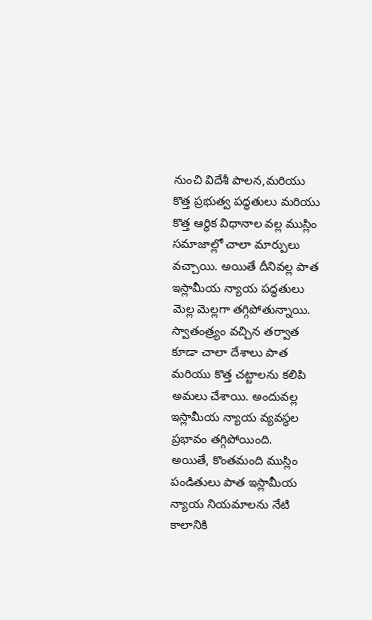నుంచి విదేశీ పాలన,మరియు కొత్త ప్రభుత్వ పద్ధతులు మరియు కొత్త ఆర్థిక విధానాల వల్ల ముస్లిం సమాజాల్లో చాలా మార్పులు వచ్చాయి. అయితే దీనివల్ల పాత ఇస్లామీయ న్యాయ పద్ధతులు మెల్ల మెల్లగా తగ్గిపోతున్నాయి.
స్వాతంత్ర్యం వచ్చిన తర్వాత కూడా చాలా దేశాలు పాత మరియు కొత్త చట్టాలను కలిపి అమలు చేశాయి. అందువల్ల ఇస్లామీయ న్యాయ వ్యవస్థల ప్రభావం తగ్గిపోయింది.
అయితే, కొంతమంది ముస్లిం పండితులు పాత ఇస్లామీయ న్యాయ నియమాలను నేటి కాలానికి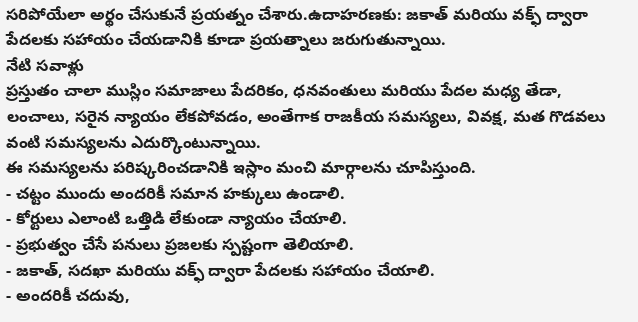సరిపోయేలా అర్థం చేసుకునే ప్రయత్నం చేశారు.ఉదాహరణకు: జకాత్ మరియు వక్ఫ్ ద్వారా పేదలకు సహాయం చేయడానికి కూడా ప్రయత్నాలు జరుగుతున్నాయి.
నేటి సవాళ్లు
ప్రస్తుతం చాలా ముస్లిం సమాజాలు పేదరికం, ధనవంతులు మరియు పేదల మధ్య తేడా, లంచాలు, సరైన న్యాయం లేకపోవడం, అంతేగాక రాజకీయ సమస్యలు, వివక్ష, మత గొడవలు వంటి సమస్యలను ఎదుర్కొంటున్నాయి.
ఈ సమస్యలను పరిష్కరించడానికి ఇస్లాం మంచి మార్గాలను చూపిస్తుంది.
- చట్టం ముందు అందరికీ సమాన హక్కులు ఉండాలి.
- కోర్టులు ఎలాంటి ఒత్తిడి లేకుండా న్యాయం చేయాలి.
- ప్రభుత్వం చేసే పనులు ప్రజలకు స్పష్టంగా తెలియాలి.
- జకాత్, సదఖా మరియు వక్ఫ్ ద్వారా పేదలకు సహాయం చేయాలి.
- అందరికీ చదువు,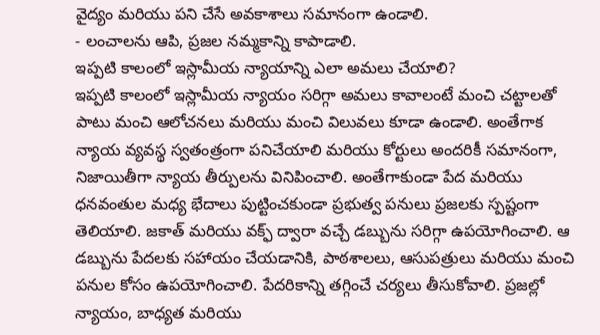వైద్యం మరియు పని చేసే అవకాశాలు సమానంగా ఉండాలి.
- లంచాలను ఆపి, ప్రజల నమ్మకాన్ని కాపాడాలి.
ఇప్పటి కాలంలో ఇస్లామీయ న్యాయాన్ని ఎలా అమలు చేయాలి?
ఇప్పటి కాలంలో ఇస్లామీయ న్యాయం సరిగ్గా అమలు కావాలంటే మంచి చట్టాలతో పాటు మంచి ఆలోచనలు మరియు మంచి విలువలు కూడా ఉండాలి. అంతేగాక న్యాయ వ్యవస్థ స్వతంత్రంగా పనిచేయాలి మరియు కోర్టులు అందరికీ సమానంగా, నిజాయితీగా న్యాయ తీర్పులను వినిపించాలి. అంతేగాకుండా పేద మరియు ధనవంతుల మధ్య భేదాలు పుట్టించకుండా ప్రభుత్వ పనులు ప్రజలకు స్పష్టంగా తెలియాలి. జకాత్ మరియు వక్ఫ్ ద్వారా వచ్చే డబ్బును సరిగ్గా ఉపయోగించాలి. ఆ డబ్బును పేదలకు సహాయం చేయడానికి, పాఠశాలలు, ఆసుపత్రులు మరియు మంచి పనుల కోసం ఉపయోగించాలి. పేదరికాన్ని తగ్గించే చర్యలు తీసుకోవాలి. ప్రజల్లో న్యాయం, బాధ్యత మరియు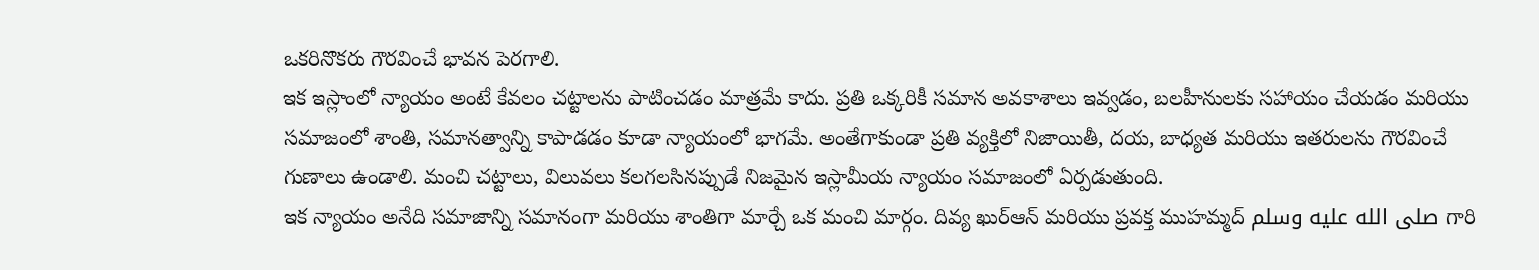ఒకరినొకరు గౌరవించే భావన పెరగాలి.
ఇక ఇస్లాంలో న్యాయం అంటే కేవలం చట్టాలను పాటించడం మాత్రమే కాదు. ప్రతి ఒక్కరికీ సమాన అవకాశాలు ఇవ్వడం, బలహీనులకు సహాయం చేయడం మరియు సమాజంలో శాంతి, సమానత్వాన్ని కాపాడడం కూడా న్యాయంలో భాగమే. అంతేగాకుండా ప్రతి వ్యక్తిలో నిజాయితీ, దయ, బాధ్యత మరియు ఇతరులను గౌరవించే గుణాలు ఉండాలి. మంచి చట్టాలు, విలువలు కలగలసినప్పుడే నిజమైన ఇస్లామీయ న్యాయం సమాజంలో ఏర్పడుతుంది.
ఇక న్యాయం అనేది సమాజాన్ని సమానంగా మరియు శాంతిగా మార్చే ఒక మంచి మార్గం. దివ్య ఖుర్ఆన్ మరియు ప్రవక్త ముహమ్మద్ صلى الله عليه وسلم గారి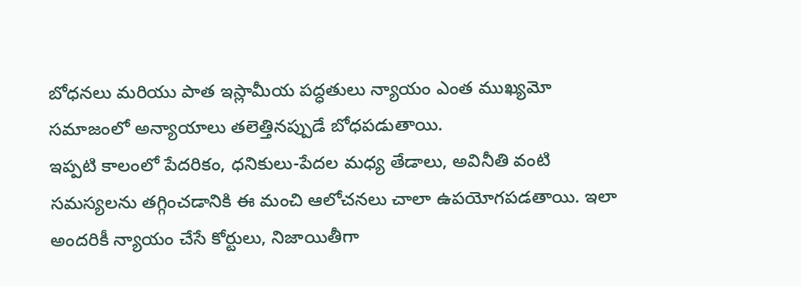బోధనలు మరియు పాత ఇస్లామీయ పద్ధతులు న్యాయం ఎంత ముఖ్యమో సమాజంలో అన్యాయాలు తలెత్తినప్పుడే బోధపడుతాయి.
ఇప్పటి కాలంలో పేదరికం, ధనికులు-పేదల మధ్య తేడాలు, అవినీతి వంటి సమస్యలను తగ్గించడానికి ఈ మంచి ఆలోచనలు చాలా ఉపయోగపడతాయి. ఇలా అందరికీ న్యాయం చేసే కోర్టులు, నిజాయితీగా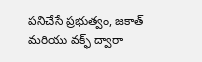పనిచేసే ప్రభుత్వం, జకాత్ మరియు వక్ఫ్ ద్వారా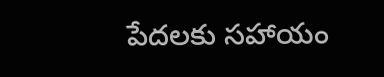పేదలకు సహాయం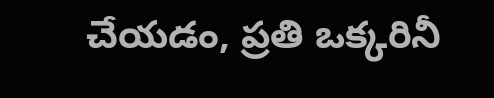చేయడం, ప్రతి ఒక్కరినీ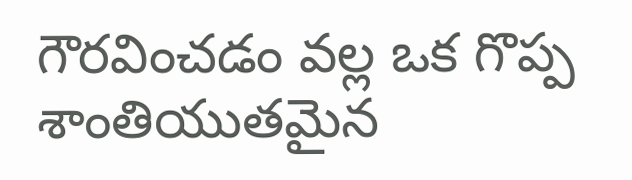గౌరవించడం వల్ల ఒక గొప్ప శాంతియుతమైన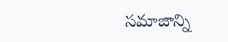సమాజాన్ని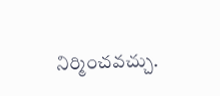నిర్మించవచ్చు.